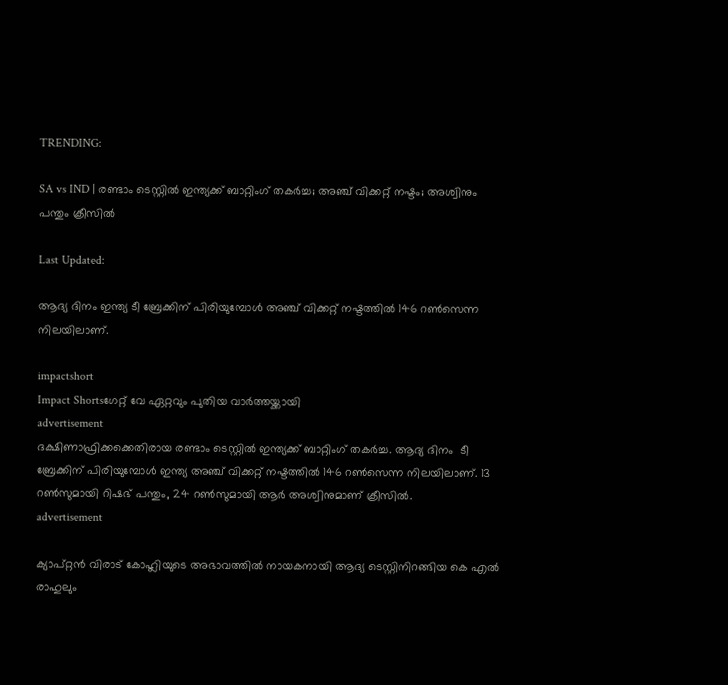TRENDING:

SA vs IND | രണ്ടാം ടെസ്റ്റില്‍ ഇന്ത്യക്ക് ബാറ്റിംഗ് തകര്‍ച്ച; അഞ്ച് വിക്കറ്റ് നഷ്ടം; അശ്വിനും പന്തും ക്രീസില്‍

Last Updated:

ആദ്യ ദിനം ഇന്ത്യ ടീ ബ്രേക്കിന് പിരിയുമ്പോള്‍ അഞ്ച് വിക്കറ്റ് നഷ്ടത്തില്‍ 146 റണ്‍സെന്ന നിലയിലാണ്.

impactshort
Impact Shortsഗേറ്റ് വേ ഏറ്റവും പുതിയ വാർത്തയ്ക്കായി
advertisement
ദക്ഷിണാഫ്രിക്കക്കെതിരായ രണ്ടാം ടെസ്റ്റില്‍ ഇന്ത്യക്ക് ബാറ്റിംഗ് തകര്‍ച്ച. ആദ്യ ദിനം  ടീ ബ്രേക്കിന് പിരിയുമ്പോള്‍ ഇന്ത്യ അഞ്ച് വിക്കറ്റ് നഷ്ടത്തില്‍ 146 റണ്‍സെന്ന നിലയിലാണ്. 13 റണ്‍സുമായി റിഷഭ് പന്തും, 24 റണ്‍സുമായി ആര്‍ അശ്വിനുമാണ് ക്രീസില്‍.
advertisement

ക്യാപ്റ്റന്‍ വിരാട് കോഹ്ലിയുടെ അഭാവത്തില്‍ നായകനായി ആദ്യ ടെസ്റ്റിനിറങ്ങിയ കെ എല്‍ രാഹുലും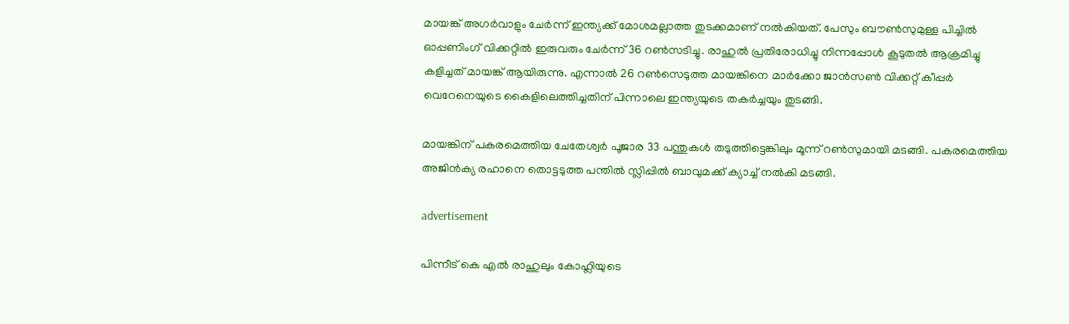മായങ്ക് അഗര്‍വാളും ചേര്‍ന്ന് ഇന്ത്യക്ക് മോശമല്ലാത്ത തുടക്കമാണ് നല്‍കിയത്. പേസും ബൗണ്‍സുമുള്ള പിച്ചില്‍ ഓപ്പണിംഗ് വിക്കറ്റില്‍ ഇരുവരും ചേര്‍ന്ന് 36 റണ്‍സടിച്ചു. രാഹുല്‍ പ്രതിരോധിച്ചു നിന്നപ്പോള്‍ കൂടുതല്‍ ആക്രമിച്ചു കളിച്ചത് മായങ്ക് ആയിരുന്നു. എന്നാല്‍ 26 റണ്‍സെടുത്ത മായങ്കിനെ മാര്‍ക്കോ ജാന്‍സണ്‍ വിക്കറ്റ് കീപ്പര്‍ വെറേനെയുടെ കൈളിലെത്തിച്ചതിന് പിന്നാലെ ഇന്ത്യയുടെ തകര്‍ച്ചയും തുടങ്ങി.

മായങ്കിന് പകരമെത്തിയ ചേതേശ്വര്‍ പൂജാര 33 പന്തുകള്‍ തടുത്തിട്ടെങ്കിലും മൂന്ന് റണ്‍സുമായി മടങ്ങി. പകരമെത്തിയ അജിന്‍ക്യ രഹാനെ തൊട്ടടുത്ത പന്തില്‍ സ്ലിപ്പില്‍ ബാവുമക്ക് ക്യാച്ച് നല്‍കി മടങ്ങി.

advertisement

പിന്നീട് കെ എല്‍ രാഹുലും കോഹ്ലിയുടെ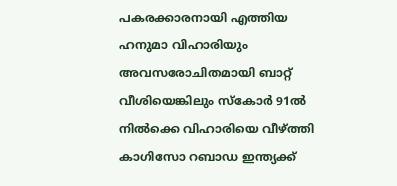പകരക്കാരനായി എത്തിയ ഹനുമാ വിഹാരിയും അവസരോചിതമായി ബാറ്റ് വീശിയെങ്കിലും സ്‌കോര്‍ 91ല്‍ നില്‍ക്കെ വിഹാരിയെ വീഴ്ത്തി കാഗിസോ റബാഡ ഇന്ത്യക്ക്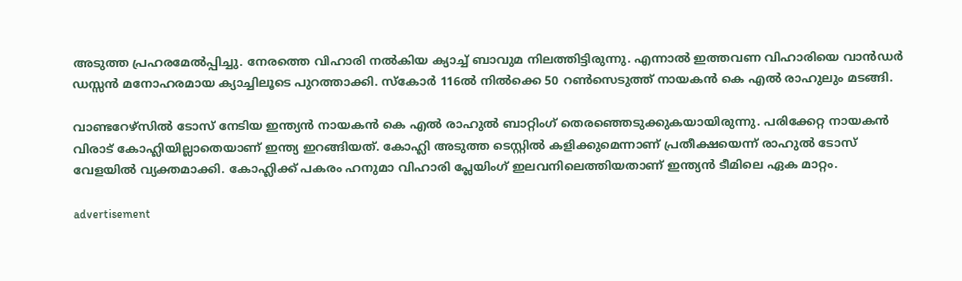അടുത്ത പ്രഹരമേല്‍പ്പിച്ചു. നേരത്തെ വിഹാരി നല്‍കിയ ക്യാച്ച് ബാവുമ നിലത്തിട്ടിരുന്നു. എന്നാല്‍ ഇത്തവണ വിഹാരിയെ വാന്‍ഡര്‍ ഡസ്സന്‍ മനോഹരമായ ക്യാച്ചിലൂടെ പുറത്താക്കി. സ്‌കോര്‍ 116ല്‍ നില്‍ക്കെ 50 റണ്‍സെടുത്ത് നായകന്‍ കെ എല്‍ രാഹുലും മടങ്ങി.

വാണ്ടറേഴ്സില്‍ ടോസ് നേടിയ ഇന്ത്യന്‍ നായകന്‍ കെ എല്‍ രാഹുല്‍ ബാറ്റിംഗ് തെരഞ്ഞെടുക്കുകയായിരുന്നു. പരിക്കേറ്റ നായകന്‍ വിരാട് കോഹ്ലിയില്ലാതെയാണ് ഇന്ത്യ ഇറങ്ങിയത്. കോഹ്ലി അടുത്ത ടെസ്റ്റില്‍ കളിക്കുമെന്നാണ് പ്രതീക്ഷയെന്ന് രാഹുല്‍ ടോസ് വേളയില്‍ വ്യക്തമാക്കി. കോഹ്ലിക്ക് പകരം ഹനുമാ വിഹാരി പ്ലേയിംഗ് ഇലവനിലെത്തിയതാണ് ഇന്ത്യന്‍ ടീമിലെ ഏക മാറ്റം.

advertisement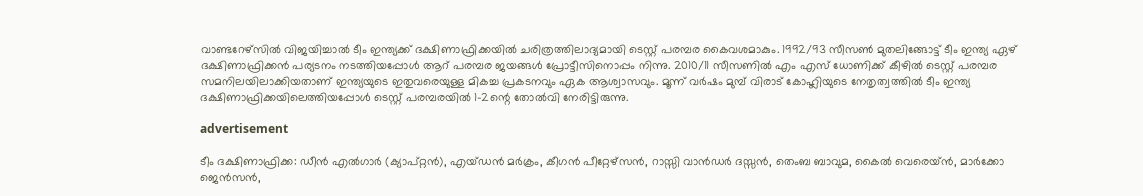വാണ്ടറേഴ്‌സില്‍ വിജയിച്ചാല്‍ ടീം ഇന്ത്യക്ക് ദക്ഷിണാഫ്രിക്കയില്‍ ചരിത്രത്തിലാദ്യമായി ടെസ്റ്റ് പരമ്പര കൈവശമാകും. 1992/93 സീസണ്‍ മുതലിങ്ങോട്ട് ടീം ഇന്ത്യ ഏഴ് ദക്ഷിണാഫ്രിക്കന്‍ പര്യടനം നടത്തിയപ്പോള്‍ ആറ് പരമ്പര ജയങ്ങള്‍ പ്രോട്ടീസിനൊപ്പം നിന്നു. 2010/11 സീസണില്‍ എം എസ് ധോണിക്ക് കീഴില്‍ ടെസ്റ്റ് പരമ്പര സമനിലയിലാക്കിയതാണ് ഇന്ത്യയുടെ ഇതുവരെയുള്ള മികച്ച പ്രകടനവും ഏക ആശ്വാസവും. മൂന്ന് വര്‍ഷം മുമ്പ് വിരാട് കോഹ്ലിയുടെ നേതൃത്വത്തില്‍ ടീം ഇന്ത്യ ദക്ഷിണാഫ്രിക്കയിലെത്തിയപ്പോള്‍ ടെസ്റ്റ് പരമ്പരയില്‍ 1-2ന്റെ തോല്‍വി നേരിട്ടിരുന്നു.

advertisement

ടീം ദക്ഷിണാഫ്രിക്ക: ഡീന്‍ എല്‍ഗാര്‍ (ക്യാപ്റ്റന്‍), എയ്ഡന്‍ മര്‍ക്രം, കീഗന്‍ പീറ്റേഴ്സന്‍, റാസ്സി വാന്‍ഡര്‍ ദസ്സന്‍, തെംബ ബാവുമ, കൈല്‍ വെരെയ്ന്‍, മാര്‍ക്കോ ജെന്‍സന്‍,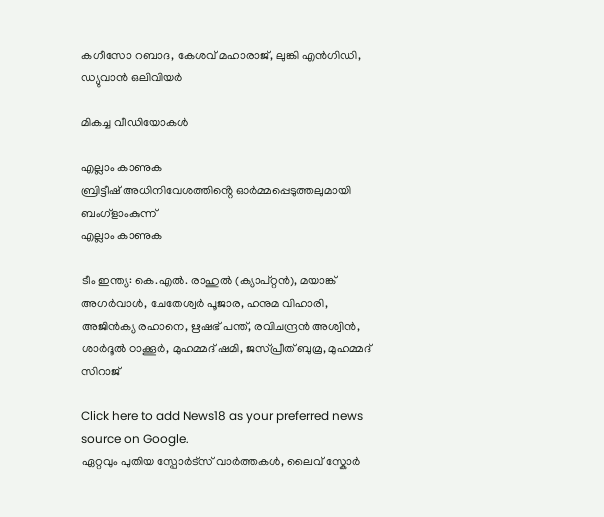കഗീസോ റബാദ, കേശവ് മഹാരാജ്, ലുങ്കി എന്‍ഗിഡി, ഡ്യുവാന്‍ ഒലിവിയര്‍

മികച്ച വീഡിയോകൾ

എല്ലാം കാണുക
ബ്രിട്ടീഷ് അധിനിവേശത്തിൻ്റെ ഓർമ്മപ്പെടുത്തലുമായി ബംഗ്ളാംകുന്ന്
എല്ലാം കാണുക

ടീം ഇന്ത്യ: കെ.എല്‍. രാഹുല്‍ (ക്യാപ്റ്റന്‍), മയാങ്ക് അഗര്‍വാള്‍, ചേതേശ്വര്‍ പൂജാര, ഹനുമ വിഹാരി, അജിന്‍ക്യ രഹാനെ, ഋഷഭ് പന്ത്, രവിചന്ദ്രന്‍ അശ്വിന്‍, ശാര്‍ദൂല്‍ ഠാക്കൂര്‍, മുഹമ്മദ് ഷമി, ജസ്പ്രീത് ബുമ്ര, മുഹമ്മദ് സിറാജ്

Click here to add News18 as your preferred news source on Google.
ഏറ്റവും പുതിയ സ്പോർട്സ് വാർത്തകൾ, ലൈവ് സ്കോർ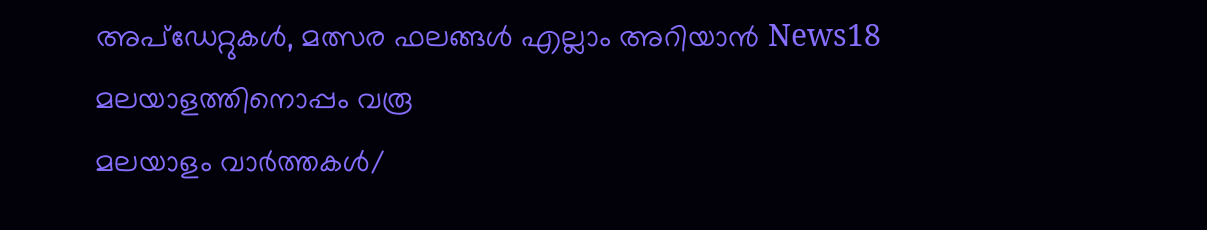അപ്ഡേറ്റുകൾ, മത്സര ഫലങ്ങൾ എല്ലാം അറിയാൻ News18 മലയാളത്തിനൊപ്പം വരൂ
മലയാളം വാർത്തകൾ/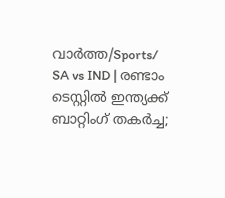വാർത്ത/Sports/
SA vs IND | രണ്ടാം ടെസ്റ്റില്‍ ഇന്ത്യക്ക് ബാറ്റിംഗ് തകര്‍ച്ച;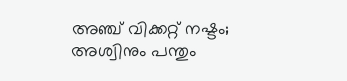അഞ്ച് വിക്കറ്റ് നഷ്ടം; അശ്വിനും പന്തും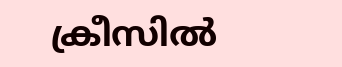ക്രീസില്‍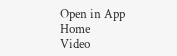Open in App
Home
Video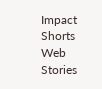Impact Shorts
Web Stories